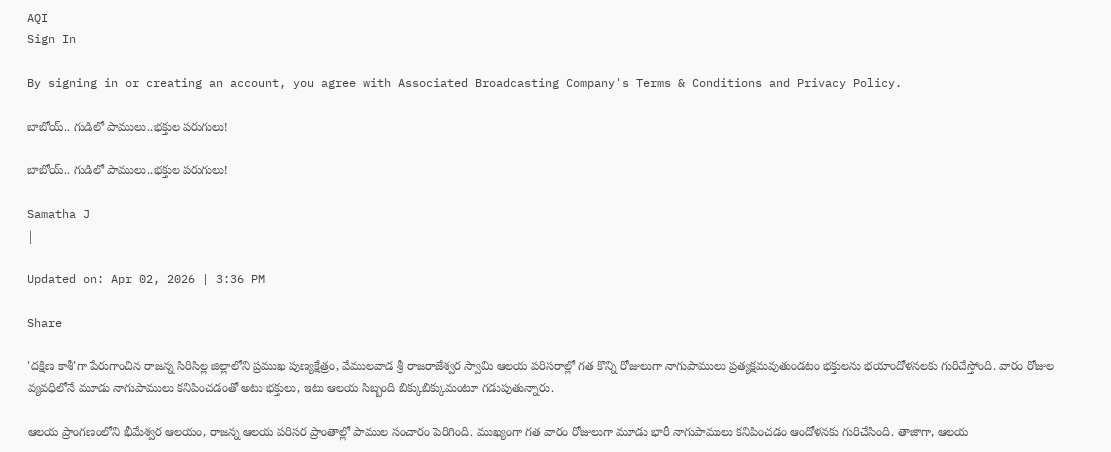AQI
Sign In

By signing in or creating an account, you agree with Associated Broadcasting Company's Terms & Conditions and Privacy Policy.

బాబోయ్‌.. గుడిలో పాములు..భక్తుల పరుగులు!

బాబోయ్‌.. గుడిలో పాములు..భక్తుల పరుగులు!

Samatha J
|

Updated on: Apr 02, 2026 | 3:36 PM

Share

'దక్షిణ కాశీ'గా పేరుగాంచిన రాజన్న సిరిసిల్ల జిల్లాలోని ప్రముఖ పుణ్యక్షేత్రం, వేములవాడ శ్రీ రాజరాజేశ్వర స్వామి ఆలయ పరిసరాల్లో గత కొన్ని రోజులుగా నాగుపాములు ప్రత్యక్షమవుతుండటం భక్తులను భయాందోళనలకు గురిచేస్తోంది. వారం రోజుల వ్యవధిలోనే మూడు నాగుపాములు కనిపించడంతో అటు భక్తులు, ఇటు ఆలయ సిబ్బంది బిక్కుబిక్కుమంటూ గడుపుతున్నారు.

ఆలయ ప్రాంగణంలోని భీమేశ్వర ఆలయం, రాజన్న ఆలయ పరిసర ప్రాంతాల్లో పాముల సంచారం పెరిగింది. ముఖ్యంగా గత వారం రోజులుగా మూడు భారీ నాగుపాములు కనిపించడం ఆందోళనకు గురిచేసింది. తాజాగా, ఆలయ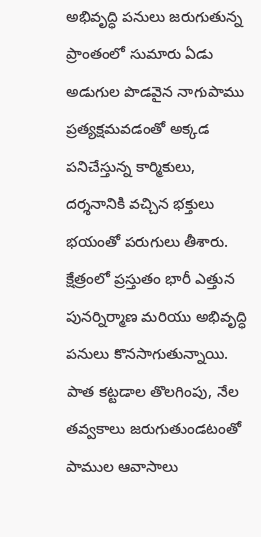అభివృద్ధి పనులు జరుగుతున్న ప్రాంతంలో సుమారు ఏడు అడుగుల పొడవైన నాగుపాము ప్రత్యక్షమవడంతో అక్కడ పనిచేస్తున్న కార్మికులు, దర్శనానికి వచ్చిన భక్తులు భయంతో పరుగులు తీశారు. క్షేత్రంలో ప్రస్తుతం భారీ ఎత్తున పునర్నిర్మాణ మరియు అభివృద్ధి పనులు కొనసాగుతున్నాయి. పాత కట్టడాల తొలగింపు, నేల తవ్వకాలు జరుగుతుండటంతో పాముల ఆవాసాలు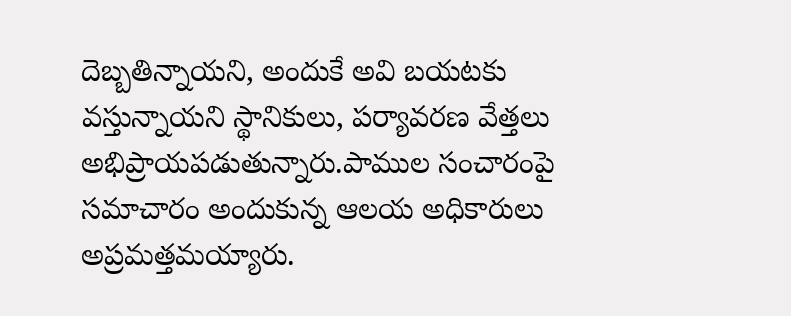దెబ్బతిన్నాయని, అందుకే అవి బయటకు వస్తున్నాయని స్థానికులు, పర్యావరణ వేత్తలు అభిప్రాయపడుతున్నారు.పాముల సంచారంపై సమాచారం అందుకున్న ఆలయ అధికారులు అప్రమత్తమయ్యారు.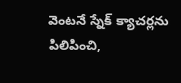వెంటనే స్నేక్ క్యాచర్లను పిలిపించి,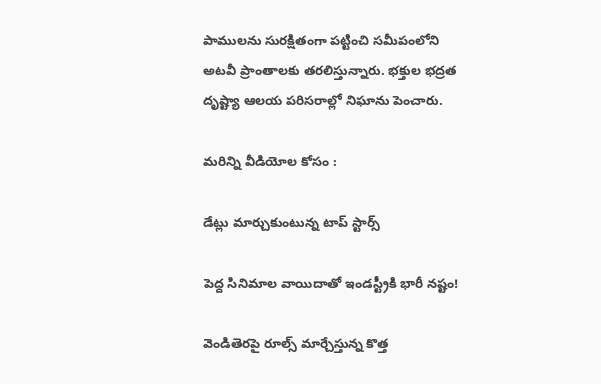పాములను సురక్షితంగా పట్టించి సమీపంలోని అటవీ ప్రాంతాలకు తరలిస్తున్నారు. భక్తుల భద్రత దృష్ట్యా ఆలయ పరిసరాల్లో నిఘాను పెంచారు.

మరిన్ని వీడియోల కోసం :

డేట్లు మార్చుకుంటున్న టాప్‌ స్టార్స్‌

పెద్ద సినిమాల వాయిదాతో ఇండస్ట్రీకి భారీ నష్టం!

వెండితెరపై రూల్స్ మార్చేస్తున్న కొత్త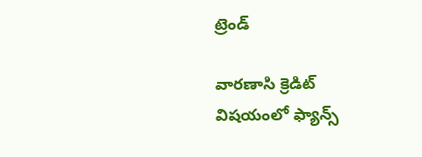ట్రెండ్

వారణాసి క్రెడిట్ విషయంలో ఫ్యాన్స్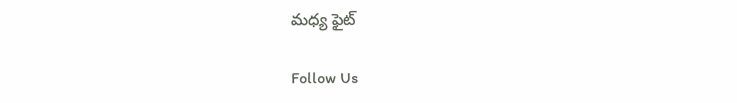మధ్య ఫైట్

Follow Us